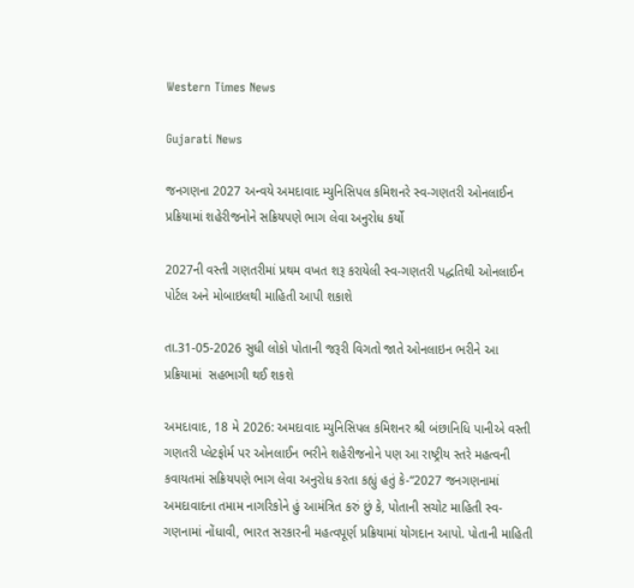Western Times News

Gujarati News

જનગણના 2027 અન્વયે અમદાવાદ મ્યુનિસિપલ કમિશનરે સ્વ-ગણતરી ઓનલાઈન પ્રક્રિયામાં શહેરીજનોને સક્રિયપણે ભાગ લેવા અનુરોધ કર્યો

2027ની વસ્તી ગણતરીમાં પ્રથમ વખત શરૂ કરાયેલી સ્વ-ગણતરી પદ્ધતિથી ઓનલાઈન પોર્ટલ અને મોબાઇલથી માહિતી આપી શકાશે

તા.31-05-2026 સુધી લોકો પોતાની જરૂરી વિગતો જાતે ઓનલાઇન ભરીને આ પ્રક્રિયામાં  સહભાગી થઈ શકશે

અમદાવાદ, 18 મે 2026: અમદાવાદ મ્યુનિસિપલ કમિશનર શ્રી બંછાનિધિ પાનીએ વસ્તી ગણતરી પ્લેટફોર્મ પર ઓનલાઈન ભરીને શહેરીજનોને પણ આ રાષ્ટ્રીય સ્તરે મહત્વની કવાયતમાં સક્રિયપણે ભાગ લેવા અનુરોધ કરતા કહ્યું હતું કે-“2027 જનગણનામાં અમદાવાદના તમામ નાગરિકોને હું આમંત્રિત કરું છું કે, પોતાની સચોટ માહિતી સ્વ-ગણનામાં નોંધાવી, ભારત સરકારની મહત્વપૂર્ણ પ્રક્રિયામાં યોગદાન આપો. પોતાની માહિતી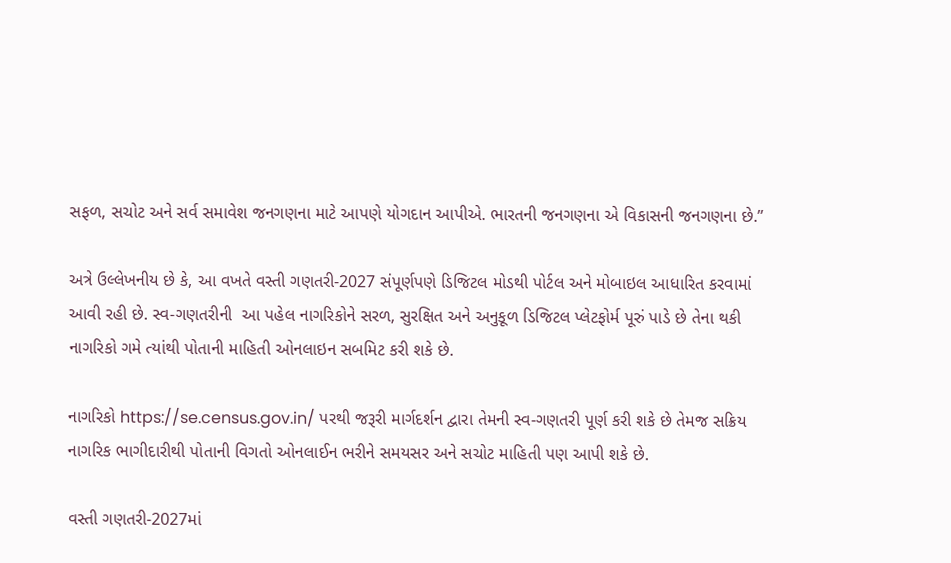સફળ, સચોટ અને સર્વ સમાવેશ જનગણના માટે આપણે યોગદાન આપીએ. ભારતની જનગણના એ વિકાસની જનગણના છે.”

અત્રે ઉલ્લેખનીય છે કે, આ વખતે વસ્તી ગણતરી-2027 સંપૂર્ણપણે ડિજિટલ મોડથી પોર્ટલ અને મોબાઇલ આધારિત કરવામાં આવી રહી છે. સ્વ-ગણતરીની  આ પહેલ નાગરિકોને સરળ, સુરક્ષિત અને અનુકૂળ ડિજિટલ પ્લેટફોર્મ પૂરું પાડે છે તેના થકી નાગરિકો ગમે ત્યાંથી પોતાની માહિતી ઓનલાઇન સબમિટ કરી શકે છે.

નાગરિકો https://se.census.gov.in/ પરથી જરૂરી માર્ગદર્શન દ્વારા તેમની સ્વ-ગણતરી પૂર્ણ કરી શકે છે તેમજ સક્રિય નાગરિક ભાગીદારીથી પોતાની વિગતો ઓનલાઈન ભરીને સમયસર અને સચોટ માહિતી પણ આપી શકે છે.

વસ્તી ગણતરી-2027માં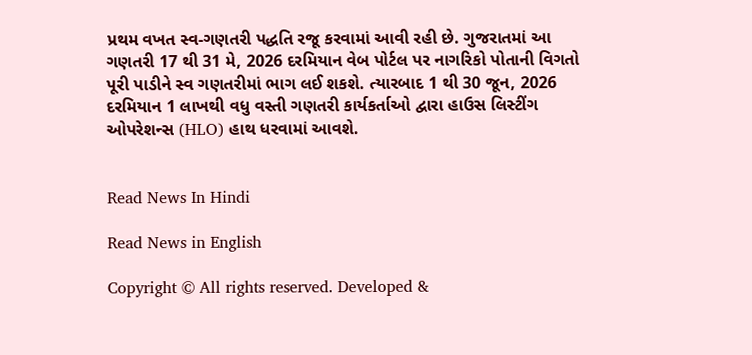પ્રથમ વખત સ્વ-ગણતરી પદ્ધતિ રજૂ કરવામાં આવી રહી છે. ગુજરાતમાં આ ગણતરી 17 થી 31 મે, 2026 દરમિયાન વેબ પોર્ટલ પર નાગરિકો પોતાની વિગતો પૂરી પાડીને સ્વ ગણતરીમાં ભાગ લઈ શકશે. ત્યારબાદ 1 થી 30 જૂન, 2026 દરમિયાન 1 લાખથી વધુ વસ્તી ગણતરી કાર્યકર્તાઓ દ્વારા હાઉસ લિસ્ટીંગ ઓપરેશન્સ (HLO) હાથ ધરવામાં આવશે.


Read News In Hindi

Read News in English

Copyright © All rights reserved. Developed &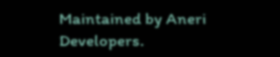Maintained by Aneri Developers.